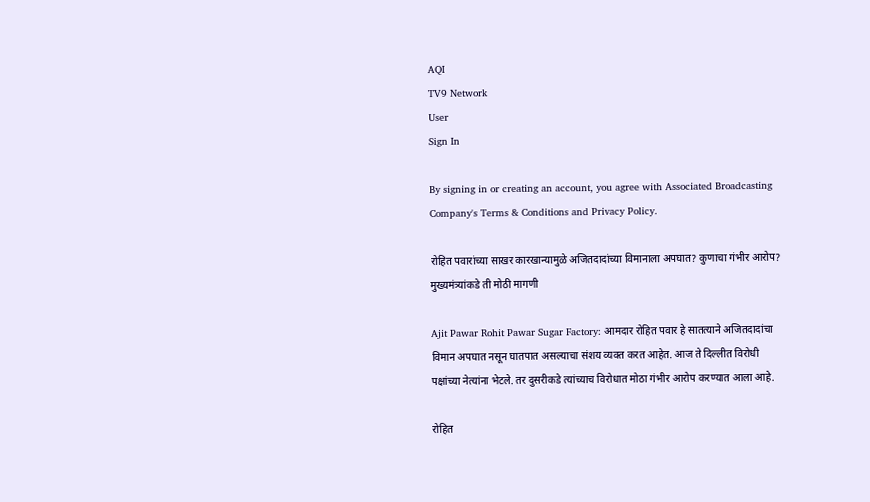AQI
TV9 Network
User
Sign In

By signing in or creating an account, you agree with Associated Broadcasting Company's Terms & Conditions and Privacy Policy.

रोहित पवारांच्या साखर कारखान्यामुळे अजितदादांच्या विमानाला अपघात? कुणाचा गंभीर आरोप? मुख्यमंत्र्यांकडे ती मोठी मागणी

Ajit Pawar Rohit Pawar Sugar Factory: आमदार रोहित पवार हे सातत्याने अजितदादांचा विमान अपघात नसून घातपात असल्याचा संशय व्यक्त करत आहेत. आज ते दिल्लीत विरोधी पक्षांच्या नेत्यांना भेटले. तर दुसरीकडे त्यांच्याच विरोधात मोठा गंभीर आरोप करण्यात आला आहे.

रोहित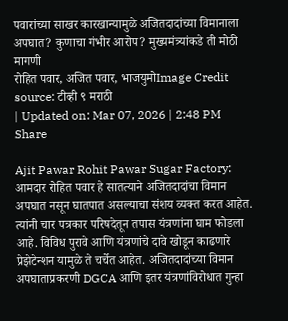पवारांच्या साखर कारखान्यामुळे अजितदादांच्या विमानाला अपघात? कुणाचा गंभीर आरोप? मुख्यमंत्र्यांकडे ती मोठी मागणी
रोहित पवार, अजित पवार, भाजयुमोImage Credit source: टीव्ही ९ मराठी
| Updated on: Mar 07, 2026 | 2:48 PM
Share

Ajit Pawar Rohit Pawar Sugar Factory: आमदार रोहित पवार हे सातत्याने अजितदादांचा विमान अपघात नसून घातपात असल्याचा संशय व्यक्त करत आहेत. त्यांनी चार पत्रकार परिषदेतून तपास यंत्रणांना घाम फोडला आहे. विविध पुरावे आणि यंत्रणांचे दावे खोडून काढणारे प्रेझेटेन्शन यामुळे ते चर्चेत आहेत. अजितदादांच्या विमान अपघाताप्रकरणी DGCA आणि इतर यंत्रणांविरोधात गुन्हा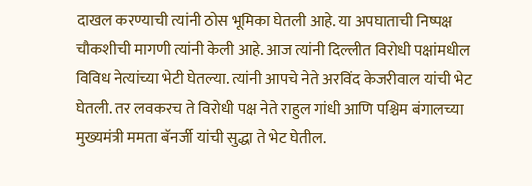दाखल करण्याची त्यांनी ठोस भूमिका घेतली आहे. या अपघाताची निष्पक्ष चौकशीची मागणी त्यांनी केली आहे. आज त्यांनी दिल्लीत विरोधी पक्षांमधील विविध नेत्यांच्या भेटी घेतल्या. त्यांनी आपचे नेते अरविंद केजरीवाल यांची भेट घेतली. तर लवकरच ते विरोधी पक्ष नेते राहुल गांधी आणि पश्चिम बंगालच्या मुख्यमंत्री ममता बॅनर्जी यांची सुद्धा ते भेट घेतील.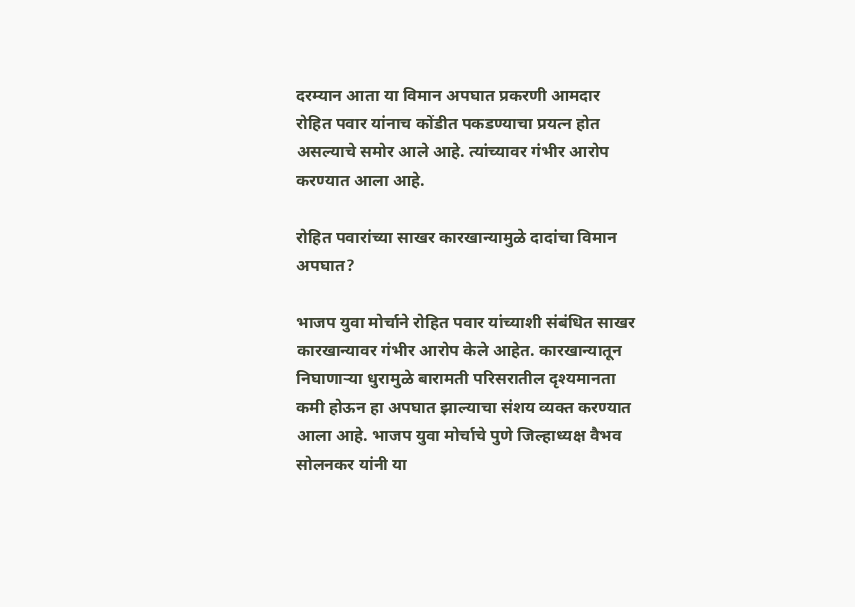दरम्यान आता या विमान अपघात प्रकरणी आमदार रोहित पवार यांनाच कोंडीत पकडण्याचा प्रयत्न होत असल्याचे समोर आले आहे. त्यांच्यावर गंभीर आरोप करण्यात आला आहे.

रोहित पवारांच्या साखर कारखान्यामुळे दादांचा विमान अपघात?

भाजप युवा मोर्चाने रोहित पवार यांच्याशी संबंधित साखर कारखान्यावर गंभीर आरोप केले आहेत. कारखान्यातून निघाणाऱ्या धुरामुळे बारामती परिसरातील दृश्यमानता कमी होऊन हा अपघात झाल्याचा संशय व्यक्त करण्यात आला आहे. भाजप युवा मोर्चाचे पुणे जिल्हाध्यक्ष वैभव सोलनकर यांनी या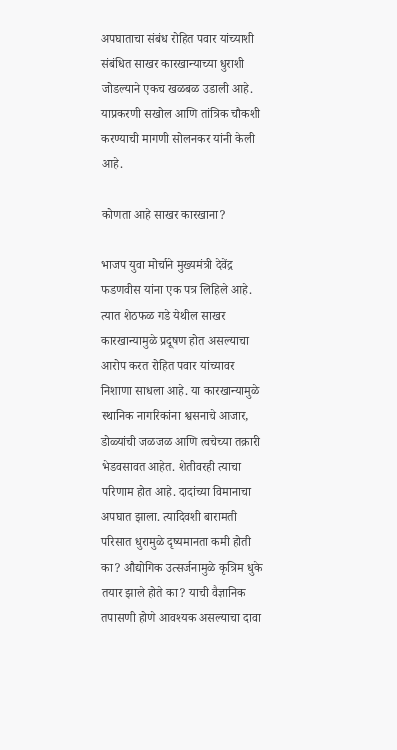अपघाताचा संबंध रोहित पवार यांच्याशी संबंधित साखर कारखान्याच्या धुराशी जोडल्याने एकच खळबळ उडाली आहे. याप्रकरणी सखोल आणि तांत्रिक चौकशी करण्याची मागणी सोलनकर यांनी केली आहे.

कोणता आहे साखर कारखाना?

भाजप युवा मोर्चाने मुख्यमंत्री देवेंद्र फडणवीस यांना एक पत्र लिहिले आहे. त्यात शेठफळ गडे येथील साखर कारखान्यामुळे प्रदूषण होत असल्याचा आरोप करत रोहित पवार यांच्यावर निशाणा साधला आहे. या कारखान्यामुळे स्थानिक नागरिकांना श्वसनाचे आजार, डोळ्यांची जळजळ आणि त्वचेच्या तक्रारी भेडवसावत आहेत. शेतीवरही त्याचा परिणाम होत आहे. दादांच्या विमानाचा अपघात झाला. त्यादिवशी बारामती परिसात धुरामुळे दृष्यमानता कमी होती का? औद्योगिक उत्सर्जनामुळे कृत्रिम धुके तयार झाले होते का? याची वैज्ञानिक तपासणी होणे आवश्यक असल्याचा दावा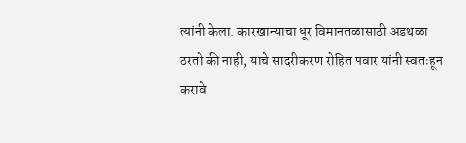त्यांनी केला. कारखान्याचा धूर विमानतळासाठी अडथळा ठरतो की नाही, याचे सादरीकरण रोहित पवार यांनी स्वतःहून करावे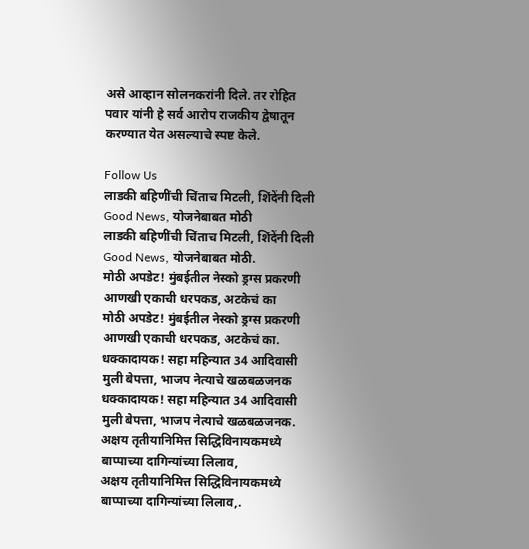असे आव्हान सोलनकरांनी दिले. तर रोहित पवार यांनी हे सर्व आरोप राजकीय द्वेषातून करण्यात येत असल्याचे स्पष्ट केले.

Follow Us
लाडकी बहिणींची चिंताच मिटली, शिंदेंनी दिली Good News, योजनेबाबत मोठी
लाडकी बहिणींची चिंताच मिटली, शिंदेंनी दिली Good News, योजनेबाबत मोठी.
मोठी अपडेट! मुंबईतील नेस्को ड्रग्स प्रकरणी आणखी एकाची धरपकड, अटकेचं का
मोठी अपडेट! मुंबईतील नेस्को ड्रग्स प्रकरणी आणखी एकाची धरपकड, अटकेचं का.
धक्कादायक! सहा महिन्यात 34 आदिवासी मुली बेपत्ता, भाजप नेत्याचे खळबळजनक
धक्कादायक! सहा महिन्यात 34 आदिवासी मुली बेपत्ता, भाजप नेत्याचे खळबळजनक.
अक्षय तृतीयानिमित्त सिद्धिविनायकमध्ये बाप्पाच्या दागिन्यांच्या लिलाव,
अक्षय तृतीयानिमित्त सिद्धिविनायकमध्ये बाप्पाच्या दागिन्यांच्या लिलाव,.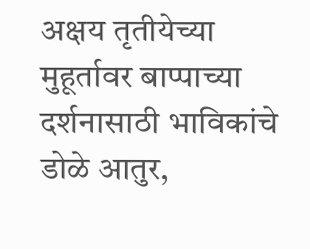अक्षय तृतीयेच्या मुहूर्तावर बाप्पाच्या दर्शनासाठी भाविकांचे डोळे आतुर,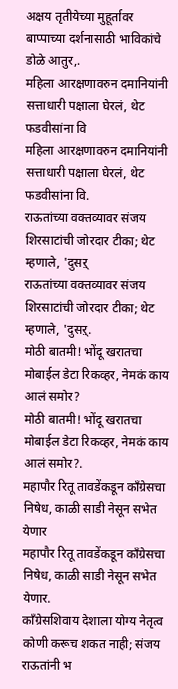अक्षय तृतीयेच्या मुहूर्तावर बाप्पाच्या दर्शनासाठी भाविकांचे डोळे आतुर,.
महिला आरक्षणावरुन दमानियांनी सत्ताधारी पक्षाला घेरलं, थेट फडवीसांना वि
महिला आरक्षणावरुन दमानियांनी सत्ताधारी पक्षाला घेरलं, थेट फडवीसांना वि.
राऊतांच्या वक्तव्यावर संजय शिरसाटांची जोरदार टीका; थेट म्हणाले, 'दुसऱ्
राऊतांच्या वक्तव्यावर संजय शिरसाटांची जोरदार टीका; थेट म्हणाले, 'दुसऱ्.
मोठी बातमी! भोंदू खरातचा मोबाईल डेटा रिकव्हर, नेमकं काय आलं समोर?
मोठी बातमी! भोंदू खरातचा मोबाईल डेटा रिकव्हर, नेमकं काय आलं समोर?.
महापौर रितू तावडेंकडून काँग्रेसचा निषेध, काळी साडी नेसून सभेत येणार
महापौर रितू तावडेंकडून काँग्रेसचा निषेध, काळी साडी नेसून सभेत येणार.
काँग्रेसशिवाय देशाला योग्य नेतृत्व कोणी करूच शकत नाही; संजय राऊतांनी भ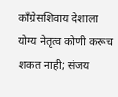काँग्रेसशिवाय देशाला योग्य नेतृत्व कोणी करूच शकत नाही; संजय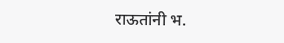राऊतांनी भ.